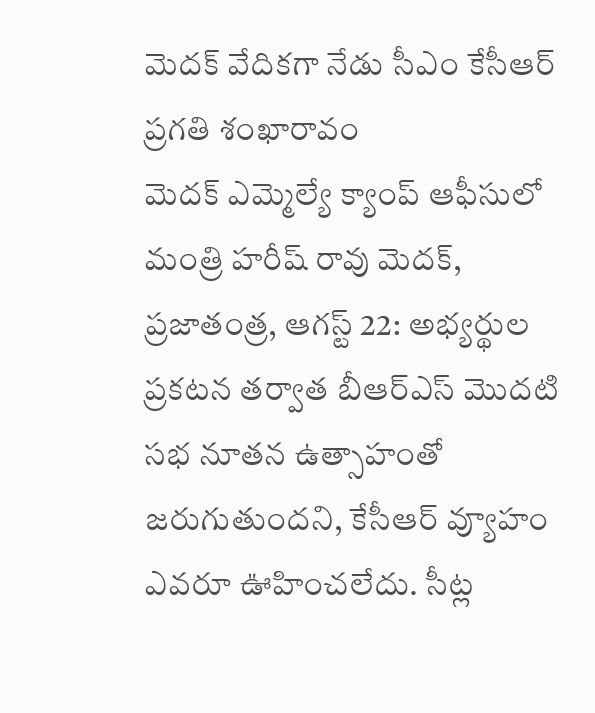మెదక్ వేదికగా నేడు సీఎం కేసీఆర్ ప్రగతి శంఖారావం
మెదక్ ఎమ్మెల్యే క్యాంప్ ఆఫీసులో మంత్రి హరీష్ రావు మెదక్, ప్రజాతంత్ర, ఆగస్ట్ 22: అభ్యర్థుల ప్రకటన తర్వాత బీఆర్ఎస్ మొదటి సభ నూతన ఉత్సాహంతో జరుగుతుందని, కేసీఆర్ వ్యూహం ఎవరూ ఊహించలేదు. సీట్ల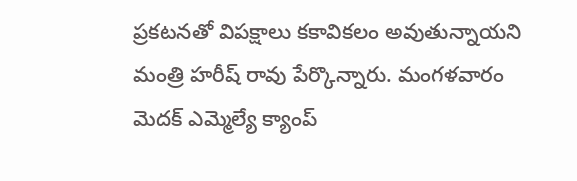ప్రకటనతో విపక్షాలు కకావికలం అవుతున్నాయని మంత్రి హరీష్ రావు పేర్కొన్నారు. మంగళవారం మెదక్ ఎమ్మెల్యే క్యాంప్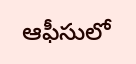ఆఫీసులో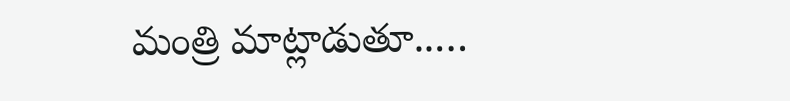మంత్రి మాట్లాడుతూ..…